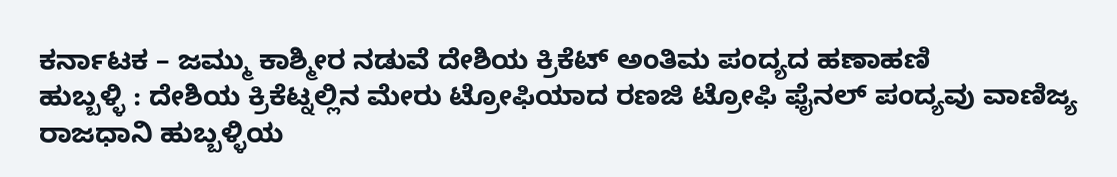ಕರ್ನಾಟಕ – ಜಮ್ಮು ಕಾಶ್ಮೀರ ನಡುವೆ ದೇಶಿಯ ಕ್ರಿಕೆಟ್ ಅಂತಿಮ ಪಂದ್ಯದ ಹಣಾಹಣಿ
ಹುಬ್ಬಳ್ಳಿ : ದೇಶಿಯ ಕ್ರಿಕೆಟ್ನಲ್ಲಿನ ಮೇರು ಟ್ರೋಫಿಯಾದ ರಣಜಿ ಟ್ರೋಫಿ ಫೈನಲ್ ಪಂದ್ಯವು ವಾಣಿಜ್ಯ ರಾಜಧಾನಿ ಹುಬ್ಬಳ್ಳಿಯ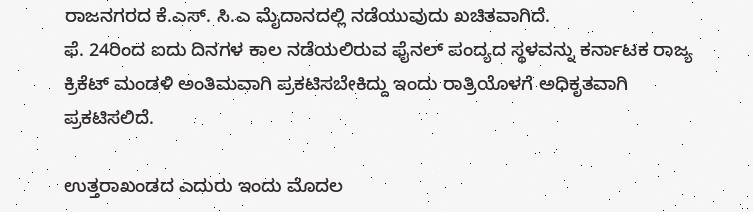ರಾಜನಗರದ ಕೆ.ಎಸ್. ಸಿ.ಎ ಮೈದಾನದಲ್ಲಿ ನಡೆಯುವುದು ಖಚಿತವಾಗಿದೆ.
ಫೆ. 24ರಿಂದ ಐದು ದಿನಗಳ ಕಾಲ ನಡೆಯಲಿರುವ ಫೈನಲ್ ಪಂದ್ಯದ ಸ್ಥಳವನ್ನು ಕರ್ನಾಟಕ ರಾಜ್ಯ ಕ್ರಿಕೆಟ್ ಮಂಡಳಿ ಅಂತಿಮವಾಗಿ ಪ್ರಕಟಿಸಬೇಕಿದ್ದು ಇಂದು ರಾತ್ರಿಯೊಳಗೆ ಅಧಿಕೃತವಾಗಿ ಪ್ರಕಟಿಸಲಿದೆ.

ಉತ್ತರಾಖಂಡದ ಎದುರು ಇಂದು ಮೊದಲ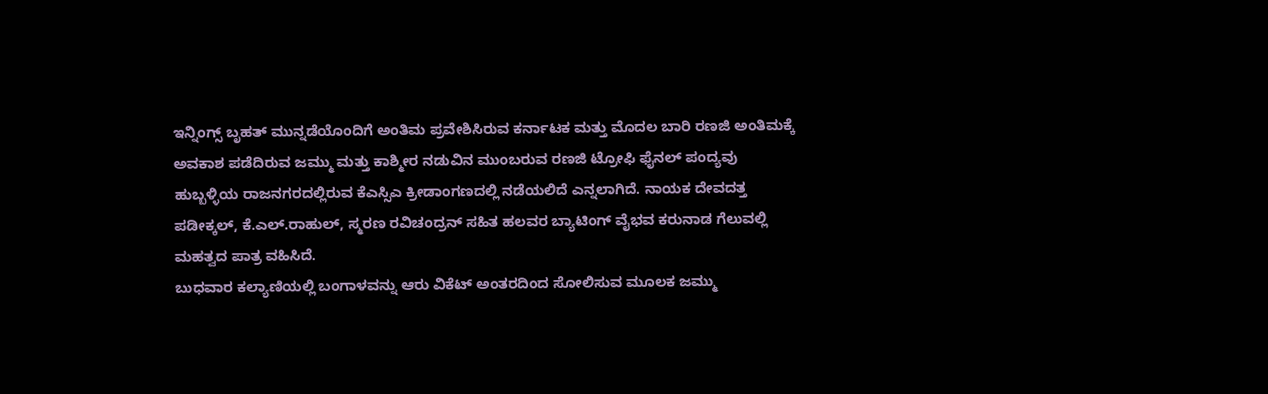ಇನ್ನಿಂಗ್ಸ್ ಬೃಹತ್ ಮುನ್ನಡೆಯೊಂದಿಗೆ ಅಂತಿಮ ಪ್ರವೇಶಿಸಿರುವ ಕರ್ನಾಟಕ ಮತ್ತು ಮೊದಲ ಬಾರಿ ರಣಜಿ ಅಂತಿಮಕ್ಕೆ ಅವಕಾಶ ಪಡೆದಿರುವ ಜಮ್ಮು ಮತ್ತು ಕಾಶ್ಮೀರ ನಡುವಿನ ಮುಂಬರುವ ರಣಜಿ ಟ್ರೋಫಿ ಫೈನಲ್ ಪಂದ್ಯವು ಹುಬ್ಬಳ್ಳಿಯ ರಾಜನಗರದಲ್ಲಿರುವ ಕೆಎಸ್ಸಿಎ ಕ್ರೀಡಾಂಗಣದಲ್ಲಿ ನಡೆಯಲಿದೆ ಎನ್ನಲಾಗಿದೆ. ನಾಯಕ ದೇವದತ್ತ ಪಡೀಕ್ಕಲ್, ಕೆ.ಎಲ್.ರಾಹುಲ್, ಸ್ಮರಣ ರವಿಚಂದ್ರನ್ ಸಹಿತ ಹಲವರ ಬ್ಯಾಟಿಂಗ್ ವೈಭವ ಕರುನಾಡ ಗೆಲುವಲ್ಲಿ ಮಹತ್ವದ ಪಾತ್ರ ವಹಿಸಿದೆ.
ಬುಧವಾರ ಕಲ್ಯಾಣಿಯಲ್ಲಿ ಬಂಗಾಳವನ್ನು ಆರು ವಿಕೆಟ್ ಅಂತರದಿಂದ ಸೋಲಿಸುವ ಮೂಲಕ ಜಮ್ಮು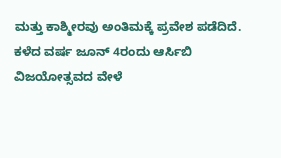ಮತ್ತು ಕಾಶ್ಮೀರವು ಅಂತಿಮಕ್ಕೆ ಪ್ರವೇಶ ಪಡೆದಿದೆ.
ಕಳೆದ ವರ್ಷ ಜೂನ್ 4ರಂದು ಆರ್ಸಿಬಿ ವಿಜಯೋತ್ಸವದ ವೇಳೆ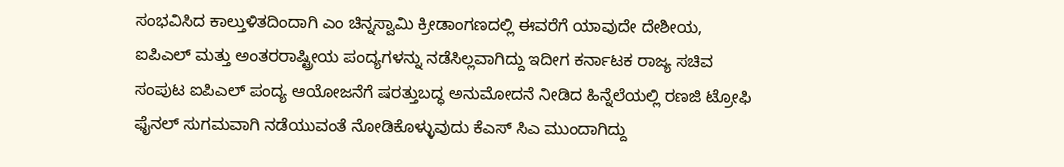ಸಂಭವಿಸಿದ ಕಾಲ್ತುಳಿತದಿಂದಾಗಿ ಎಂ ಚಿನ್ನಸ್ವಾಮಿ ಕ್ರೀಡಾಂಗಣದಲ್ಲಿ ಈವರೆಗೆ ಯಾವುದೇ ದೇಶೀಯ, ಐಪಿಎಲ್ ಮತ್ತು ಅಂತರರಾಷ್ಟ್ರೀಯ ಪಂದ್ಯಗಳನ್ನು ನಡೆಸಿಲ್ಲವಾಗಿದ್ದು ಇದೀಗ ಕರ್ನಾಟಕ ರಾಜ್ಯ ಸಚಿವ ಸಂಪುಟ ಐಪಿಎಲ್ ಪಂದ್ಯ ಆಯೋಜನೆಗೆ ಷರತ್ತುಬದ್ಧ ಅನುಮೋದನೆ ನೀಡಿದ ಹಿನ್ನೆಲೆಯಲ್ಲಿ ರಣಜಿ ಟ್ರೋಫಿ ಫೈನಲ್ ಸುಗಮವಾಗಿ ನಡೆಯುವಂತೆ ನೋಡಿಕೊಳ್ಳುವುದು ಕೆಎಸ್ ಸಿಎ ಮುಂದಾಗಿದ್ದು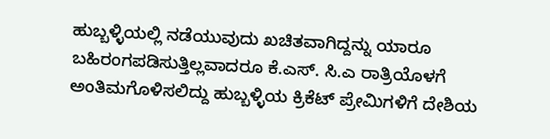ಹುಬ್ಬಳ್ಳಿಯಲ್ಲಿ ನಡೆಯುವುದು ಖಚಿತವಾಗಿದ್ದನ್ನು ಯಾರೂ ಬಹಿರಂಗಪಡಿಸುತ್ತಿಲ್ಲವಾದರೂ ಕೆ.ಎಸ್. ಸಿ.ಎ ರಾತ್ರಿಯೊಳಗೆ ಅಂತಿಮಗೊಳಿಸಲಿದ್ದು ಹುಬ್ಬಳ್ಳಿಯ ಕ್ರಿಕೆಟ್ ಪ್ರೇಮಿಗಳಿಗೆ ದೇಶಿಯ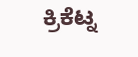ಕ್ರಿಕೆಟ್ನ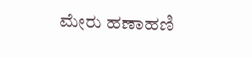ಮೇರು ಹಣಾಹಣಿ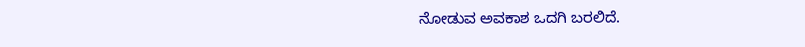ನೋಡುವ ಅವಕಾಶ ಒದಗಿ ಬರಲಿದೆ.